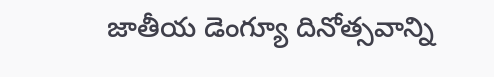జాతీయ డెంగ్యూ దినోత్సవాన్ని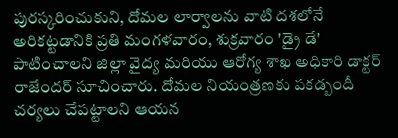పురస్కరించుకుని, దోమల లార్వాలను వాటి దశలోనే అరికట్టడానికి ప్రతి మంగళవారం, శుక్రవారం 'డ్రై డే' పాటించాలని జిల్లా వైద్య మరియు ఆరోగ్య శాఖ అధికారి డాక్టర్ రాజేందర్ సూచించారు. దోమల నియంత్రణకు పకడ్బందీ చర్యలు చేపట్టాలని ఆయన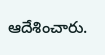ఆదేశించారు.